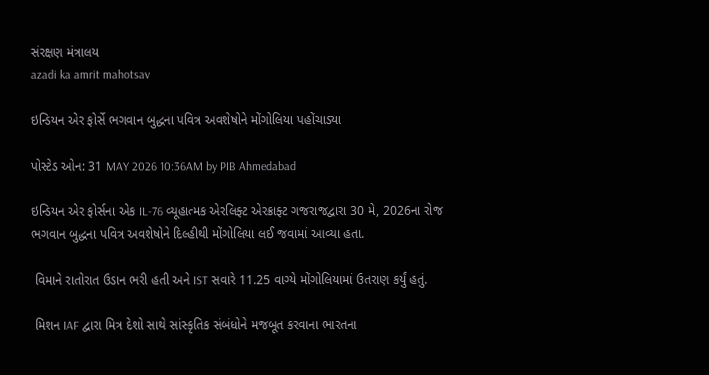સંરક્ષણ મંત્રાલય
azadi ka amrit mahotsav

ઇન્ડિયન એર ફોર્સે ભગવાન બુદ્ધના પવિત્ર અવશેષોને મોંગોલિયા પહોંચાડ્યા

પોસ્ટેડ ઓન: 31 MAY 2026 10:36AM by PIB Ahmedabad

ઇન્ડિયન એર ફોર્સના એક IL-76 વ્યૂહાત્મક એરલિફ્ટ એરક્રાફ્ટ ગજરાજદ્વારા 30 મે, 2026ના રોજ ભગવાન બુદ્ધના પવિત્ર અવશેષોને દિલ્હીથી મોંગોલિયા લઈ જવામાં આવ્યા હતા.

 વિમાને રાતોરાત ઉડાન ભરી હતી અને IST સવારે 11.25 વાગ્યે મોંગોલિયામાં ઉતરાણ કર્યું હતું.

 મિશન IAF દ્વારા મિત્ર દેશો સાથે સાંસ્કૃતિક સંબંધોને મજબૂત કરવાના ભારતના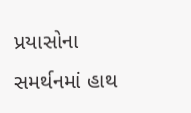પ્રયાસોના સમર્થનમાં હાથ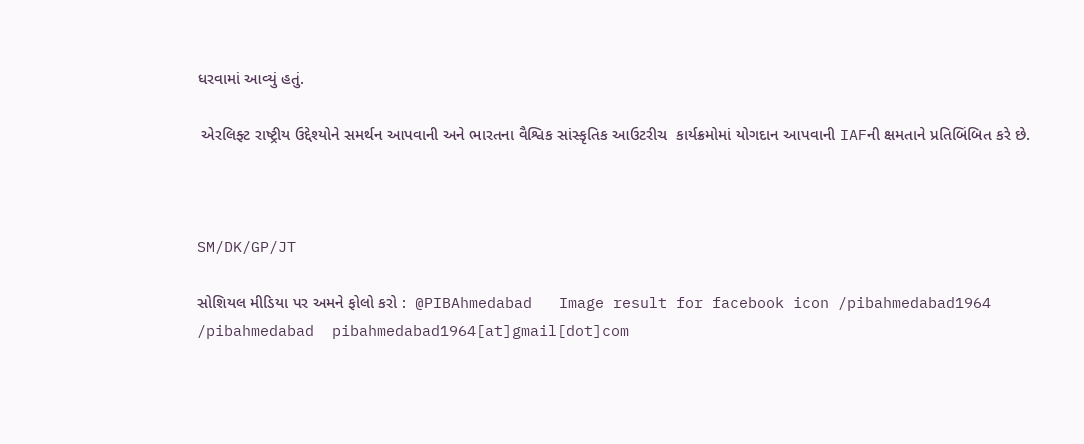ધરવામાં આવ્યું હતું.

 એરલિફ્ટ રાષ્ટ્રીય ઉદ્દેશ્યોને સમર્થન આપવાની અને ભારતના વૈશ્વિક સાંસ્કૃતિક આઉટરીચ  કાર્યક્રમોમાં યોગદાન આપવાની IAFની ક્ષમતાને પ્રતિબિંબિત કરે છે.



SM/DK/GP/JT

સોશિયલ મીડિયા પર અમને ફોલો કરો :  @PIBAhmedabad   Image result for facebook icon /pibahmedabad1964    /pibahmedabad  pibahmedabad1964[at]gmail[dot]com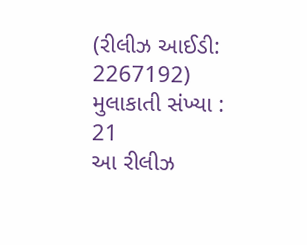(રીલીઝ આઈડી: 2267192) મુલાકાતી સંખ્યા : 21
આ રીલીઝ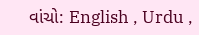વાંચો: English , Urdu ,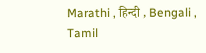Marathi , हिन्दी , Bengali , Tamil